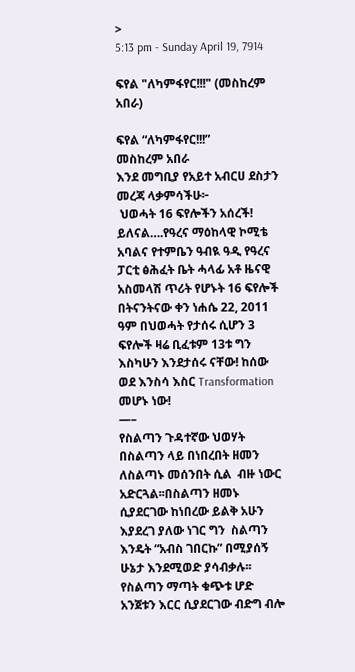>
5:13 pm - Sunday April 19, 7914

ፍየል "ለካምፋየር!!!" (መስከረም አበራ)

ፍየል “ለካምፋየር!!!”
መስከረም አበራ
እንደ መግቢያ የአይተ አብርሀ ደስታን መረጃ ላቃምሳችሁ፦
 ህወሓት 16 ፍየሎችን አሰረች! ይለናል….የዓረና ማዕከላዊ ኮሚቴ አባልና የተምቤን ዓብዪ ዓዲ የዓረና ፓርቲ ፅሕፈት ቤት ሓላፊ አቶ ዜናዊ አስመላሽ ጥሪት የሆኑት 16 ፍየሎች በትናንትናው ቀን ነሐሴ 22, 2011 ዓም በህወሓት የታሰሩ ሲሆን 3 ፍየሎች ዛሬ ቢፈቱም 13ቱ ግን እስካሁን እንደታሰሩ ናቸው! ከሰው ወደ እንስሳ እስር Transformation መሆኑ ነው!
—–
የስልጣን ጉዳተኛው ህወሃት በስልጣን ላይ በነበረበት ዘመን ለስልጣኑ መሰንበት ሲል  ብዙ ነውር አድርጓል፡፡በስልጣን ዘመኑ ሲያደርገው ከነበረው ይልቅ አሁን እያደረገ ያለው ነገር ግን  ስልጣን እንዴት “አብስ ገበርኩ” በሚያሰኝ ሁኔታ እንደሚወድ ያሳብቃሉ፡፡የስልጣን ማጣት ቁጭቱ ሆድ አንጀቱን እርር ሲያደርገው ብድግ ብሎ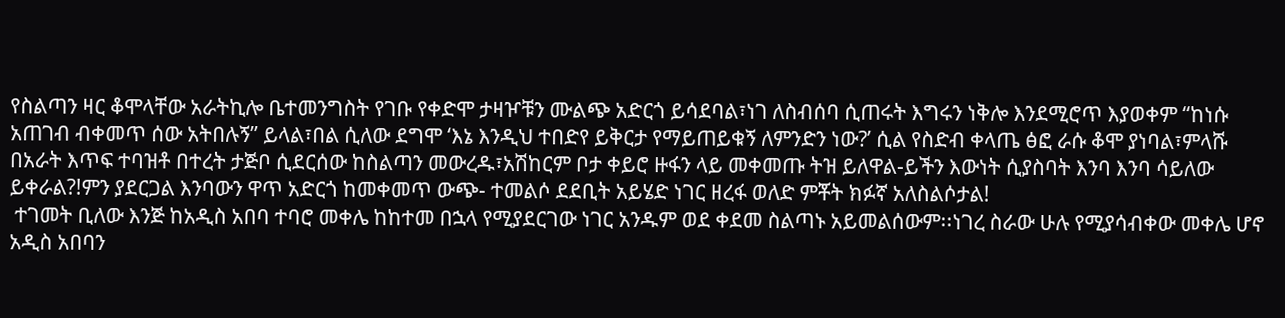የስልጣን ዛር ቆሞላቸው አራትኪሎ ቤተመንግስት የገቡ የቀድሞ ታዛዦቹን ሙልጭ አድርጎ ይሳደባል፣ነገ ለስብሰባ ሲጠሩት እግሩን ነቅሎ እንደሚሮጥ እያወቀም “ከነሱ አጠገብ ብቀመጥ ሰው አትበሉኝ” ይላል፣በል ሲለው ደግሞ ‘እኔ እንዲህ ተበድየ ይቅርታ የማይጠይቁኝ ለምንድን ነው?’ ሲል የስድብ ቀላጤ ፅፎ ራሱ ቆሞ ያነባል፣ምላሹ በአራት እጥፍ ተባዝቶ በተረት ታጅቦ ሲደርሰው ከስልጣን መውረዱ፣አሽከርም ቦታ ቀይሮ ዙፋን ላይ መቀመጡ ትዝ ይለዋል-ይችን እውነት ሲያስባት እንባ እንባ ሳይለው ይቀራል?!ምን ያደርጋል እንባውን ዋጥ አድርጎ ከመቀመጥ ውጭ- ተመልሶ ደደቢት አይሄድ ነገር ዘረፋ ወለድ ምቾት ክፉኛ አለስልሶታል!
 ተገመት ቢለው እንጅ ከአዲስ አበባ ተባሮ መቀሌ ከከተመ በኋላ የሚያደርገው ነገር አንዱም ወደ ቀደመ ስልጣኑ አይመልሰውም፡፡ነገረ ስራው ሁሉ የሚያሳብቀው መቀሌ ሆኖ አዲስ አበባን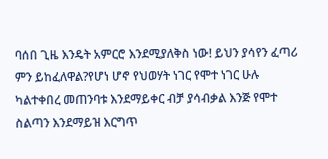ባሰበ ጊዜ እንዴት አምርሮ እንደሚያለቅስ ነው! ይህን ያሳየን ፈጣሪ ምን ይከፈለዋል?የሆነ ሆኖ የህወሃት ነገር የሞተ ነገር ሁሉ ካልተቀበረ መጠንባቱ እንደማይቀር ብቻ ያሳብቃል እንጅ የሞተ ስልጣን እንደማይዝ እርግጥ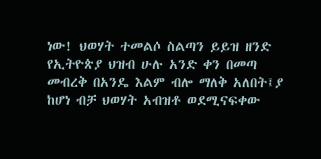ነው! ህወሃት ተመልሶ ስልጣን ይይዝ ዘንድ የኢትዮጵያ ህዝብ ሁሉ አንድ ቀን በመጣ መብረቅ በአንዴ እልም ብሎ ማለቅ አለበት፤ያ ከሆነ ብቻ ህወሃት አብዝቶ ወደሚናፍቀው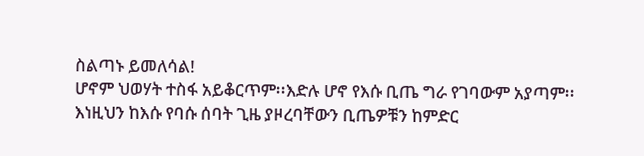ስልጣኑ ይመለሳል!
ሆኖም ህወሃት ተስፋ አይቆርጥም፡፡እድሉ ሆኖ የእሱ ቢጤ ግራ የገባውም አያጣም፡፡ እነዚህን ከእሱ የባሱ ሰባት ጊዜ ያዞረባቸውን ቢጤዎቹን ከምድር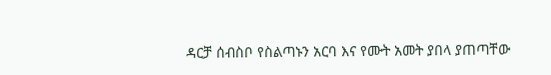ዳርቻ ሰብስቦ የስልጣኑን አርባ እና የሙት አመት ያበላ ያጠጣቸው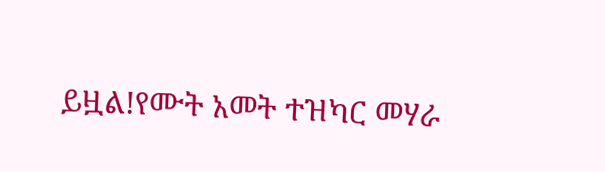ይዟል!የሙት አመት ተዝካር መሃራ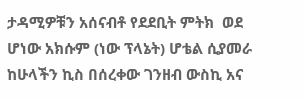ታዳሚዎቹን አሰናብቶ የደደቢት ምትክ  ወደ ሆነው አክሱም (ነው ፕላኔት) ሆቴል ሲያመራ ከሁላችን ኪስ በሰረቀው ገንዘብ ውስኪ አና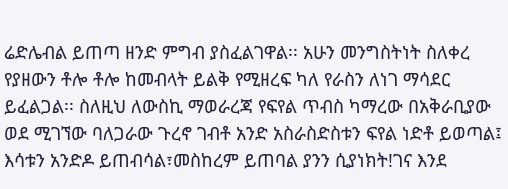ሬድሌብል ይጠጣ ዘንድ ምግብ ያስፈልገዋል፡፡ አሁን መንግስትነት ስለቀረ የያዘውን ቶሎ ቶሎ ከመብላት ይልቅ የሚዘረፍ ካለ የራስን ለነገ ማሳደር ይፈልጋል፡፡ ስለዚህ ለውስኪ ማወራረጃ የፍየል ጥብስ ካማረው በአቅራቢያው ወደ ሚገኘው ባለጋራው ጉረኖ ገብቶ አንድ አስራስድስቱን ፍየል ነድቶ ይወጣል፤ እሳቱን አንድዶ ይጠብሳል፣መስከረም ይጠባል ያንን ሲያነክት!ገና እንደ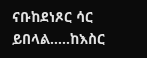ናቡከደነጾር ሳር ይበላል…..ከእስር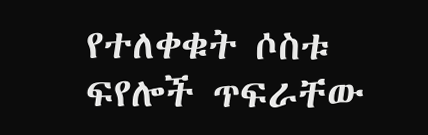የተለቀቁት ሶስቱ ፍየሎች ጥፍራቸው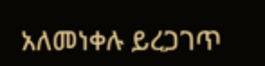አለመነቀሉ ይረጋገጥ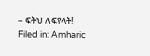– ፍትህ ለፍየላት!
Filed in: Amharic